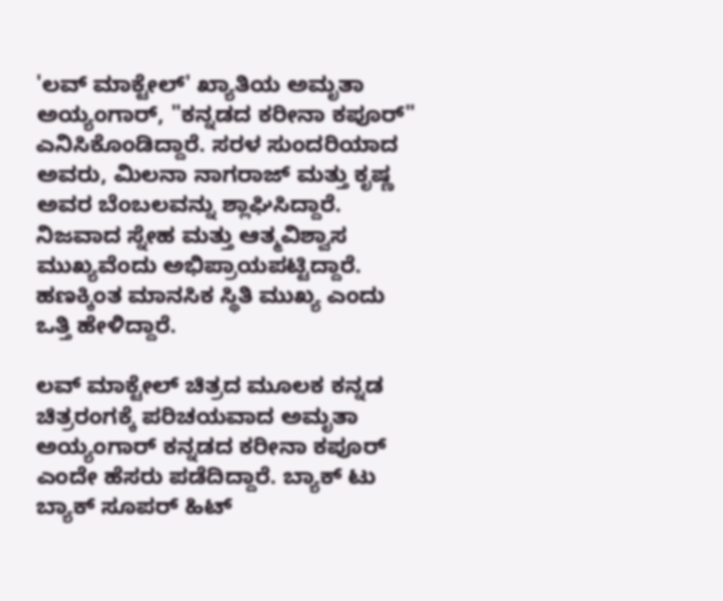'ಲವ್ ಮಾಕ್ಟೇಲ್' ಖ್ಯಾತಿಯ ಅಮೃತಾ ಅಯ್ಯಂಗಾರ್, "ಕನ್ನಡದ ಕರೀನಾ ಕಪೂರ್" ಎನಿಸಿಕೊಂಡಿದ್ದಾರೆ. ಸರಳ ಸುಂದರಿಯಾದ ಅವರು, ಮಿಲನಾ ನಾಗರಾಜ್ ಮತ್ತು ಕೃಷ್ಣ ಅವರ ಬೆಂಬಲವನ್ನು ಶ್ಲಾಘಿಸಿದ್ದಾರೆ. ನಿಜವಾದ ಸ್ನೇಹ ಮತ್ತು ಆತ್ಮವಿಶ್ವಾಸ ಮುಖ್ಯವೆಂದು ಅಭಿಪ್ರಾಯಪಟ್ಟಿದ್ದಾರೆ. ಹಣಕ್ಕಿಂತ ಮಾನಸಿಕ ಸ್ಥಿತಿ ಮುಖ್ಯ ಎಂದು ಒತ್ತಿ ಹೇಳಿದ್ದಾರೆ.

ಲವ್ ಮಾಕ್ಟೇಲ್ ಚಿತ್ರದ ಮೂಲಕ ಕನ್ನಡ ಚಿತ್ರರಂಗಕ್ಕೆ ಪರಿಚಯವಾದ ಅಮೃತಾ ಅಯ್ಯಂಗಾರ್ ಕನ್ನಡದ ಕರೀನಾ ಕಪೂರ್ ಎಂದೇ ಹೆಸರು ಪಡೆದಿದ್ದಾರೆ. ಬ್ಯಾಕ್ ಟು ಬ್ಯಾಕ್ ಸೂಪರ್ ಹಿಟ್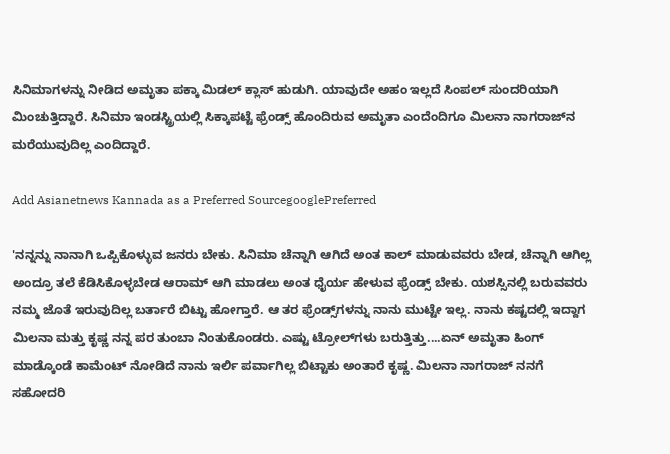ಸಿನಿಮಾಗಳನ್ನು ನೀಡಿದ ಅಮೃತಾ ಪಕ್ಕಾ ಮಿಡಲ್ ಕ್ಲಾಸ್ ಹುಡುಗಿ. ಯಾವುದೇ ಅಹಂ ಇಲ್ಲದೆ ಸಿಂಪಲ್ ಸುಂದರಿಯಾಗಿ ಮಿಂಚುತ್ತಿದ್ದಾರೆ. ಸಿನಿಮಾ ಇಂಡಸ್ಟ್ರಿಯಲ್ಲಿ ಸಿಕ್ಕಾಪಟ್ಟೆ ಫ್ರೆಂಡ್ಸ್ ಹೊಂದಿರುವ ಅಮೃತಾ ಎಂದೆಂದಿಗೂ ಮಿಲನಾ ನಾಗರಾಜ್‌ನ ಮರೆಯುವುದಿಲ್ಲ ಎಂದಿದ್ದಾರೆ.

Add Asianetnews Kannada as a Preferred SourcegooglePreferred

'ನನ್ನನ್ನು ನಾನಾಗಿ ಒಪ್ಪಿಕೊಳ್ಳುವ ಜನರು ಬೇಕು. ಸಿನಿಮಾ ಚೆನ್ನಾಗಿ ಆಗಿದೆ ಅಂತ ಕಾಲ್ ಮಾಡುವವರು ಬೇಡ, ಚೆನ್ನಾಗಿ ಆಗಿಲ್ಲ ಅಂದ್ರೂ ತಲೆ ಕೆಡಿಸಿಕೊಳ್ಳಬೇಡ ಆರಾಮ್ ಆಗಿ ಮಾಡಲು ಅಂತ ಧೈರ್ಯ ಹೇಳುವ ಫ್ರೆಂಡ್ಸ್ ಬೇಕು. ಯಶಸ್ಸಿನಲ್ಲಿ ಬರುವವರು ನಮ್ಮ ಜೊತೆ ಇರುವುದಿಲ್ಲ ಬರ್ತಾರೆ ಬಿಟ್ಟು ಹೋಗ್ತಾರೆ. ಆ ತರ ಫ್ರೆಂಡ್ಸ್‌ಗಳನ್ನು ನಾನು ಮುಟ್ಟೇ ಇಲ್ಲ. ನಾನು ಕಷ್ಟದಲ್ಲಿ ಇದ್ದಾಗ ಮಿಲನಾ ಮತ್ತು ಕೃಷ್ಣ ನನ್ನ ಪರ ತುಂಬಾ ನಿಂತುಕೊಂಡರು. ಎಷ್ಟು ಟ್ರೋಲ್‌ಗಳು ಬರುತ್ತಿತ್ತು....ಏನ್ ಅಮೃತಾ ಹಿಂಗ್ ಮಾಡ್ಕೊಂಡೆ ಕಾಮೆಂಟ್ ನೋಡಿದೆ ನಾನು ಇರ್ಲಿ ಪರ್ವಾಗಿಲ್ಲ ಬಿಟ್ಟಾಕು ಅಂತಾರೆ ಕೃಷ್ಣ. ಮಿಲನಾ ನಾಗರಾಜ್‌ ನನಗೆ ಸಹೋದರಿ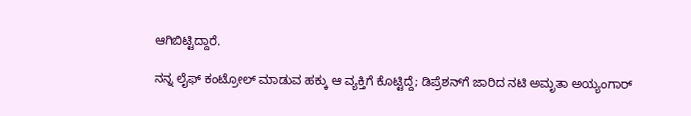ಆಗಿಬಿಟ್ಟಿದ್ದಾರೆ.

ನನ್ನ ಲೈಫ್‌ ಕಂಟ್ರೋಲ್ ಮಾಡುವ ಹಕ್ಕು ಆ ವ್ಯಕ್ತಿಗೆ ಕೊಟ್ಟಿದ್ದೆ; ಡಿಪ್ರೆಶನ್‌ಗೆ ಜಾರಿದ ನಟಿ ಅಮೃತಾ ಅಯ್ಯಂಗಾರ್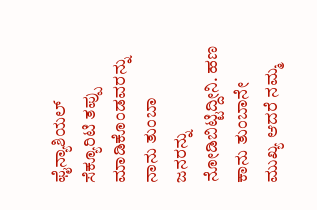ಫೈನ್ಯಾಶಿಯಲ್ ಸೆಕ್ಯೂರಿಟಿ ತಪ್ಪು ಮಾಡಿಕೊಂಡವರನ್ನು ನಾನು ತುಂಬಾ ಜನರನ್ನು ನೋಡಿಬಿಟ್ಟಿದ್ದೀನಿ. ಹಣ ಕಾನು ತುಂಬಾನೇ ಮುಖ್ಯ ಆದರೆ ನಮ್ಮ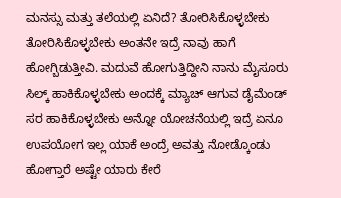ಮನಸ್ಸು ಮತ್ತು ತಲೆಯಲ್ಲಿ ಏನಿದೆ? ತೋರಿಸಿಕೊಳ್ಳಬೇಕು ತೋರಿಸಿಕೊಳ್ಳಬೇಕು ಅಂತನೇ ಇದ್ರೆ ನಾವು ಹಾಗೆ ಹೋಗ್ಬಿಡುತ್ತೀವಿ. ಮದುವೆ ಹೋಗುತ್ತಿದ್ದೀನಿ ನಾನು ಮೈಸೂರು ಸಿಲ್ಕ್‌ ಹಾಕಿಕೊಳ್ಳಬೇಕು ಅಂದಕ್ಕೆ ಮ್ಯಾಚ್ ಆಗುವ ಡೈಮೆಂಡ್ ಸರ ಹಾಕಿಕೊಳ್ಳಬೇಕು ಅನ್ನೋ ಯೋಚನೆಯಲ್ಲಿ ಇದ್ರೆ ಏನೂ ಉಪಯೋಗ ಇಲ್ಲ ಯಾಕೆ ಅಂದ್ರೆ ಅವತ್ತು ನೋಡ್ಕೊಂಡು ಹೋಗ್ತಾರೆ ಅಷ್ಟೇ ಯಾರು ಕೇರೆ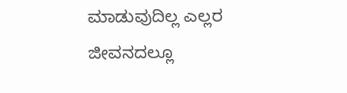ಮಾಡುವುದಿಲ್ಲ ಎಲ್ಲರ ಜೀವನದಲ್ಲೂ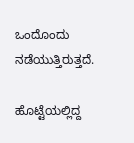ಒಂದೊಂದು ನಡೆಯುತ್ತಿರುತ್ತದೆ.

ಹೊಟ್ಟೆಯಲ್ಲಿದ್ದ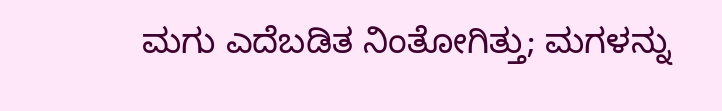ಮಗು ಎದೆಬಡಿತ ನಿಂತೋಗಿತ್ತು; ಮಗಳನ್ನು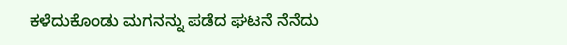ಕಳೆದುಕೊಂಡು ಮಗನನ್ನು ಪಡೆದ ಘಟನೆ ನೆನೆದು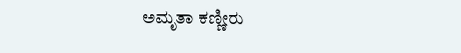ಅಮೃತಾ ಕಣ್ಣೀರು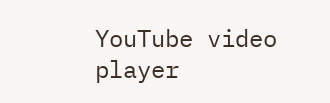YouTube video player